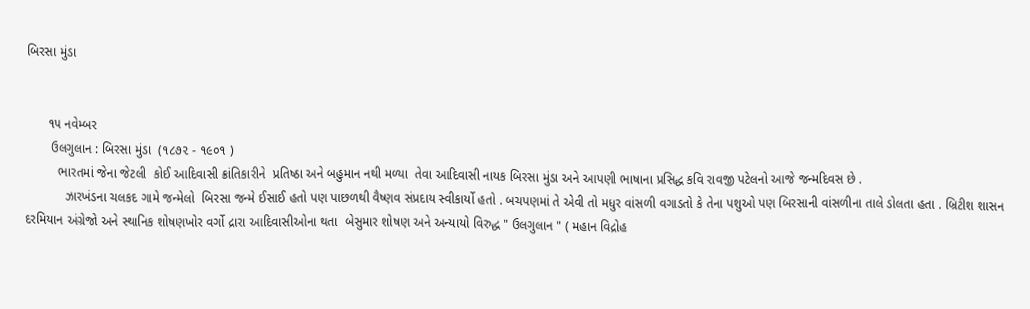બિરસા મુંડા


      ૧૫ નવેમ્બર
       ઉલગુલાન : બિરસા મુંડા  (૧૮૭૨ - ૧૯૦૧ )
         ભારતમાં જેના જેટલી  કોઈ આદિવાસી ક્રાંતિકારીને  પ્રતિષ્ઠા અને બહુમાન નથી મળ્યા  તેવા આદિવાસી નાયક બિરસા મુંડા અને આપણી ભાષાના પ્રસિદ્ધ કવિ રાવજી પટેલનો આજે જન્મદિવસ છે .
           ઝારખંડના ચલકદ ગામે જન્મેલો  બિરસા જન્મે ઈસાઈ હતો પણ પાછળથી વૈષ્ણવ સંપ્રદાય સ્વીકાર્યો હતો . બચપણમાં તે એવી તો મધુર વાંસળી વગાડતો કે તેના પશુઓ પણ બિરસાની વાંસળીના તાલે ડોલતા હતા . બ્રિટીશ શાસન દરમિયાન અંગ્રેજો અને સ્થાનિક શોષણખોર વર્ગો દ્રારા આદિવાસીઓના થતા  બેસુમાર શોષણ અને અન્યાયો વિરુદ્ધ " ઉલગુલાન " ( મહાન વિદ્રોહ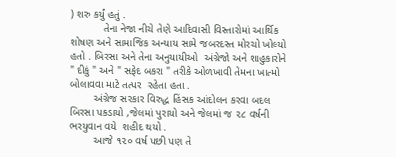) શરુ કર્યું હતું .
           તેના નેજા નીચે તેણે આદિવાસી વિસ્તારોમાં આર્થિક શોષણ અને સામાજિક અન્યાય સામે જબરદસ્ત મોરચો ખોલ્યો હતો . બિરસા અને તેના અનુયાયીઓ  અંગ્રેજો અને શાહુકારોને " દીકું " અને " સફેદ બકરા " તરીકે ઓળખાવી તેમના ખાત્મો બોલાવવા માટે તત્પર  રહેતા હતા .
        અંગ્રેજ સરકાર વિરુદ્ધ હિંસક આંદોલન કરવા બદલ બિરસા પકડાયો ,જેલમાં પુરાયો અને જેલમાં જ ૨૮ વર્ષની ભરયુવાન વયે  શહીદ થયો .
        આજે ૧૨૦ વર્ષ પછી પણ તે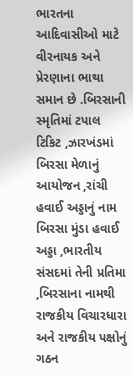ભારતના આદિવાસીઓ માટે વીરનાયક અને પ્રેરણાના ભાથા સમાન છે .બિરસાની સ્મૃતિમાં ટપાલ ટિકિટ ,ઝારખંડમાં બિરસા મેળાનું આયોજન ,રાંચી હવાઈ અડ્ડાનું નામ બિરસા મુંડા હવાઈ અડ્ડા ,ભારતીય સંસદમાં તેની પ્રતિમા ,બિરસાના નામથી રાજકીય વિચારધારા અને રાજકીય પક્ષોનું ગઠન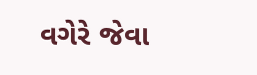વગેરે જેવા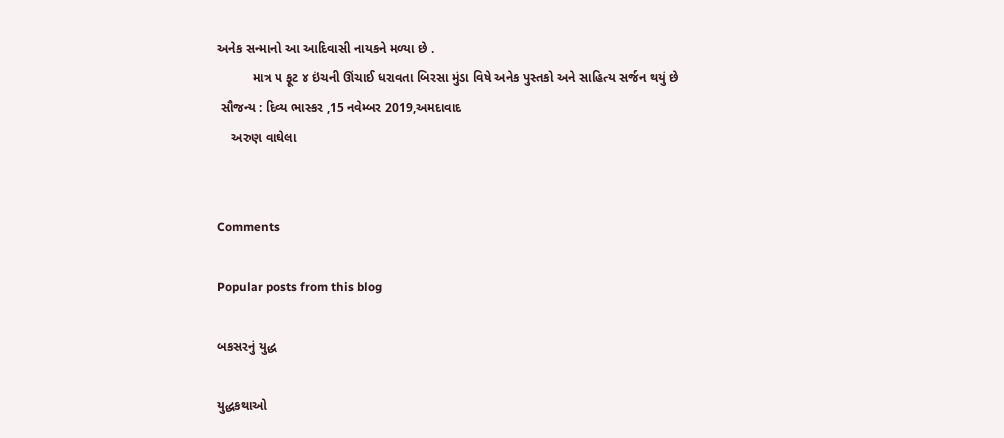અનેક સન્માનો આ આદિવાસી નાયકને મળ્યા છે .
          માત્ર ૫ ફૂટ ૪ ઇંચની ઊંચાઈ ધરાવતા બિરસા મુંડા વિષે અનેક પુસ્તકો અને સાહિત્ય સર્જન થયું છે
 સૌજન્ય : દિવ્ય ભાસ્કર ,15 નવેમ્બર 2019,અમદાવાદ
    અરુણ વાઘેલા


Comments

Popular posts from this blog

બકસરનું યુદ્ધ

યુદ્ધકથાઓ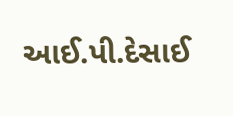આઈ.પી.દેસાઈ